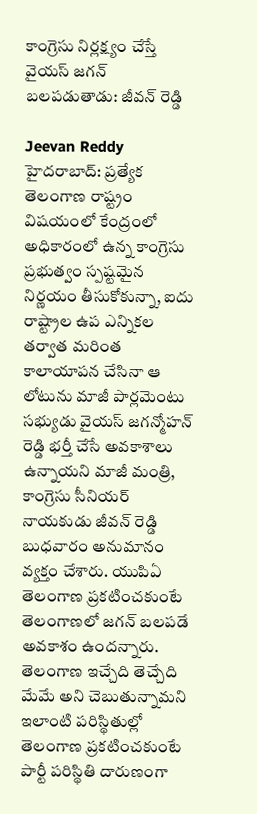కాంగ్రెసు నిర్లక్ష్యం చేస్తే వైయస్ జగన్ బలపడుతాడు: జీవన్‌ రెడ్డి

Jeevan Reddy
హైదరాబాద్: ప్రత్యేక తెలంగాణ రాష్ట్రం విషయంలో కేంద్రంలో అధికారంలో ఉన్న కాంగ్రెసు ప్రభుత్వం స్పష్టమైన నిర్ణయం తీసుకోకున్నా, ఐదు రాష్ట్రాల ఉప ఎన్నికల తర్వాత మరింత కాలాయాపన చేసినా ఆ లోటును మాజీ పార్లమెంటు సభ్యుడు వైయస్ జగన్మోహన్ రెడ్డి భర్తీ చేసే అవకాశాలు ఉన్నాయని మాజీ మంత్రి, కాంగ్రెసు సీనియర్ నాయకుడు జీవన్ రెడ్డి బుధవారం అనుమానం వ్యక్తం చేశారు. యుపిఏ తెలంగాణ ప్రకటించకుంటే తెలంగాణలో జగన్ బలపడే అవకాశం ఉందన్నారు. తెలంగాణ ఇచ్చేది తెచ్చేది మేమే అని చెబుతున్నామని ఇలాంటి పరిస్థితుల్లో తెలంగాణ ప్రకటించకుంటే పార్టీ పరిస్థితి దారుణంగా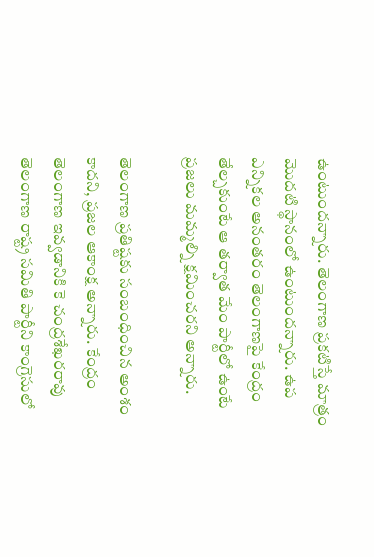ఉంటుందన్నారు. తెలంగాణ ప్రకటిస్తే మాత్రం మొదటి స్థానంలో ఉంటుందన్నారు. ఉప ఎన్నికల అనంతరం తెలంగాణపై కేంద్రం తేల్చకుంటే ఆ తర్వాత మేం పార్టీలో ఉంటే ప్రజలు మమ్మల్ని క్షమించరని అన్నారు.

తెలంగాణ ప్రతిష్టకు సంబంధించిన అంశం కాదని, ప్రజల ఆకాంక్ష అన్నారు. కేంద్రం తెలంగాణ ఇవ్వడానికి కె చంద్రశేఖరరావు తెలంగాణ రాష్ట్ర సమితి పార్టీని కాంగ్రెసులో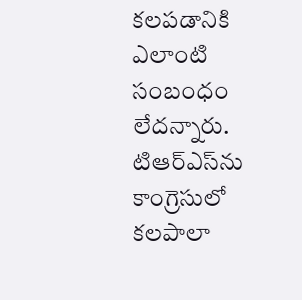కలపడానికి ఎలాంటి సంబంధం లేదన్నారు. టిఆర్ఎస్‌ను కాంగ్రెసులో కలపాలా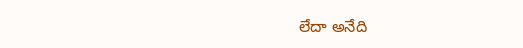లేదా అనేది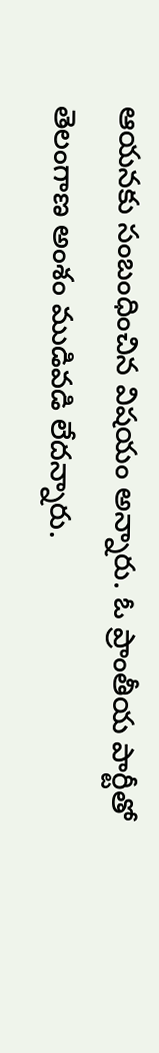ఆయనకు సంబంధించిన విషయం అన్నారు. ఓ ప్రాంతీయ పార్టీతో తెలంగాణ అంశం ముడివడి లేదన్నారు.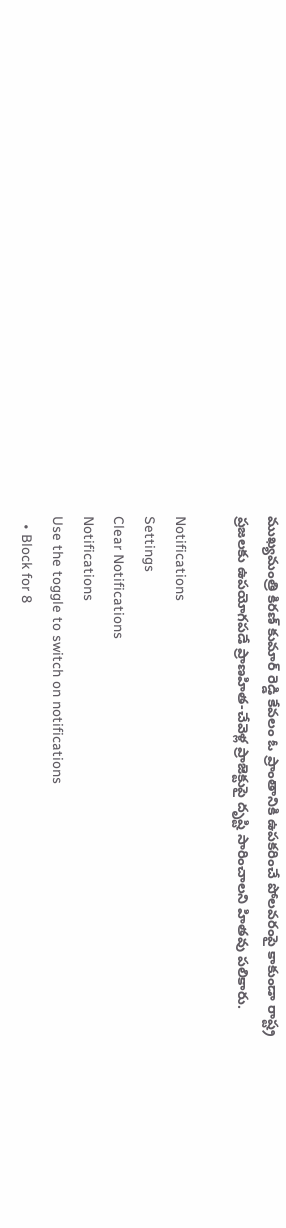ముఖ్యమంత్రి కిరణ్ కుమార్ రెడ్డి కేవలం ఓ ప్రాంతానికి ఉపకరించే పోలవరంపై కాకుండా రాష్ట్ర ప్రజలకు ఉపయోగపడే ప్రాణహిత-చేవెళ్ల ప్రాజెక్టుపై దృష్టి సారించాలని హితవు పలికారు.

Notifications
Settings
Clear Notifications
Notifications
Use the toggle to switch on notifications
  • Block for 8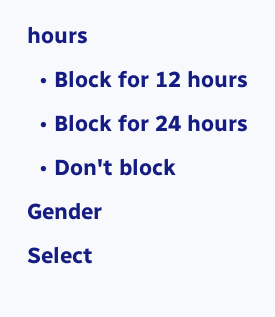hours
  • Block for 12 hours
  • Block for 24 hours
  • Don't block
Gender
Select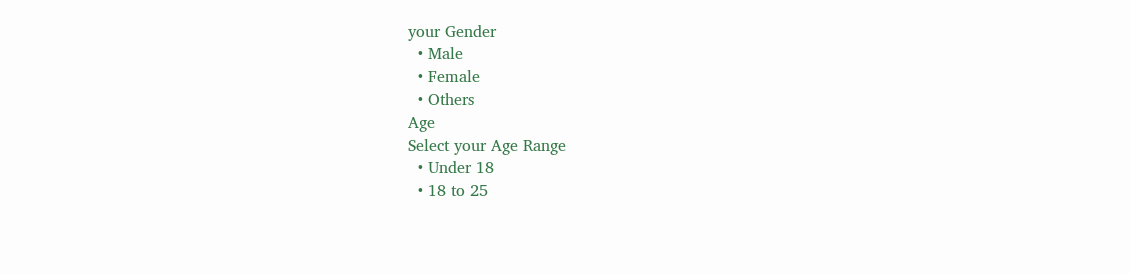your Gender
  • Male
  • Female
  • Others
Age
Select your Age Range
  • Under 18
  • 18 to 25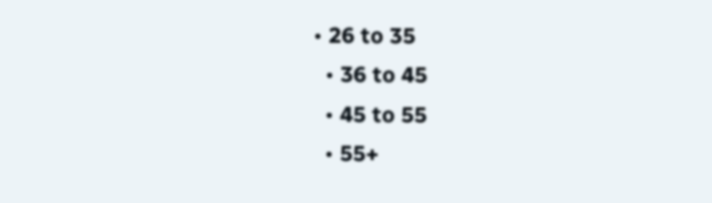• 26 to 35
  • 36 to 45
  • 45 to 55
  • 55+